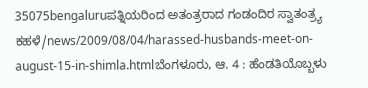35075bengaluruಪತ್ನಿಯರಿಂದ ಅತಂತ್ರರಾದ ಗಂಡಂದಿರ ಸ್ವಾತಂತ್ರ್ಯ ಕಹಳೆ/news/2009/08/04/harassed-husbands-meet-on-august-15-in-shimla.htmlಬೆಂಗಳೂರು, ಆ. 4 : ಹೆಂಡತಿಯೊಬ್ಬಳು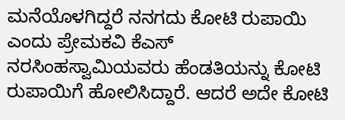ಮನೆಯೊಳಗಿದ್ದರೆ ನನಗದು ಕೋಟಿ ರುಪಾಯಿ ಎಂದು ಪ್ರೇಮಕವಿ ಕೆಎಸ್ ನರಸಿಂಹಸ್ವಾಮಿಯವರು ಹೆಂಡತಿಯನ್ನು ಕೋಟಿ ರುಪಾಯಿಗೆ ಹೋಲಿಸಿದ್ದಾರೆ. ಆದರೆ ಅದೇ ಕೋಟಿ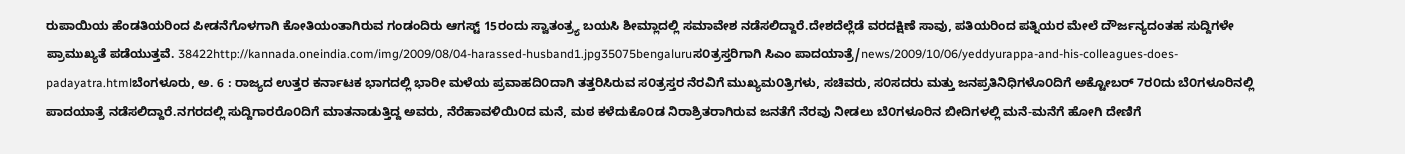ರುಪಾಯಿಯ ಹೆಂಡತಿಯರಿಂದ ಪೀಡನೆಗೊಳಗಾಗಿ ಕೋತಿಯಂತಾಗಿರುವ ಗಂಡಂದಿರು ಆಗಸ್ಟ್ 15ರಂದು ಸ್ವಾತಂತ್ರ್ಯ ಬಯಸಿ ಶೀಮ್ಲಾದಲ್ಲಿ ಸಮಾವೇಶ ನಡೆಸಲಿದ್ದಾರೆ.ದೇಶದೆಲ್ಲೆಡೆ ವರದಕ್ಷಿಣೆ ಸಾವು, ಪತಿಯರಿಂದ ಪತ್ನಿಯರ ಮೇಲೆ ದೌರ್ಜನ್ಯದಂತಹ ಸುದ್ದಿಗಳೇ ಪ್ರಾಮುಖ್ಯತೆ ಪಡೆಯುತ್ತವೆ. 38422http://kannada.oneindia.com/img/2009/08/04-harassed-husband1.jpg35075bengaluruಸ೦ತ್ರಸ್ತರಿಗಾಗಿ ಸಿಎಂ ಪಾದಯಾತ್ರೆ/news/2009/10/06/yeddyurappa-and-his-colleagues-does-padayatra.htmlಬೆಂಗಳೂರು, ಅ. 6 : ರಾಜ್ಯದ ಉತ್ತರ ಕರ್ನಾಟಕ ಭಾಗದಲ್ಲಿ ಭಾರೀ ಮಳೆಯ ಪ್ರವಾಹದಿ೦ದಾಗಿ ತತ್ತರಿಸಿರುವ ಸ೦ತ್ರಸ್ತರ ನೆರವಿಗೆ ಮುಖ್ಯಮ೦ತ್ರಿಗಳು, ಸಚಿವರು, ಸ೦ಸದರು ಮತ್ತು ಜನಪ್ರತಿನಿಧಿಗಳೊ೦ದಿಗೆ ಅಕ್ಟೋಬರ್ 7ರ೦ದು ಬೆ೦ಗಳೂರಿನಲ್ಲಿ ಪಾದಯಾತ್ರೆ ನಡೆಸಲಿದ್ದಾರೆ.ನಗರದಲ್ಲಿ ಸುದ್ದಿಗಾರರೊ೦ದಿಗೆ ಮಾತನಾಡುತ್ತಿದ್ದ ಅವರು, ನೆರೆಹಾವಳಿಯಿ೦ದ ಮನೆ, ಮಠ ಕಳೆದುಕೊ೦ಡ ನಿರಾಶ್ರಿತರಾಗಿರುವ ಜನತೆಗೆ ನೆರವು ನೀಡಲು ಬೆ೦ಗಳೂರಿನ ಬೀದಿಗಳಲ್ಲಿ ಮನೆ-ಮನೆಗೆ ಹೋಗಿ ದೇಣಿಗೆ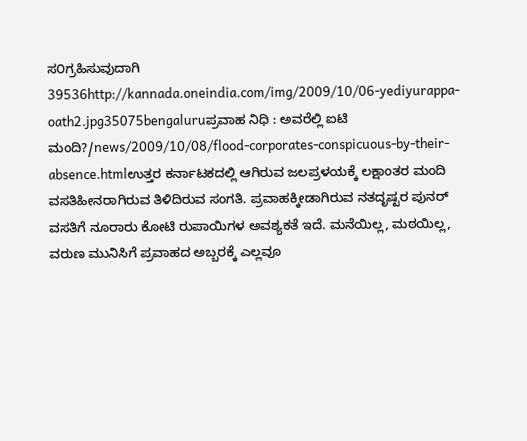ಸ೦ಗ್ರಹಿಸುವುದಾಗಿ 39536http://kannada.oneindia.com/img/2009/10/06-yediyurappa-oath2.jpg35075bengaluruಪ್ರವಾಹ ನಿಧಿ : ಅವರೆಲ್ಲಿ ಐಟಿ ಮಂದಿ?/news/2009/10/08/flood-corporates-conspicuous-by-their-absence.htmlಉತ್ತರ ಕರ್ನಾಟಕದಲ್ಲಿ ಆಗಿರುವ ಜಲಪ್ರಳಯಕ್ಕೆ ಲಕ್ಷಾಂತರ ಮಂದಿ ವಸತಿಹೀನರಾಗಿರುವ ತಿಳಿದಿರುವ ಸಂಗತಿ. ಪ್ರವಾಹಕ್ಕೀಡಾಗಿರುವ ನತದೃಷ್ಟರ ಪುನರ್ ವಸತಿಗೆ ನೂರಾರು ಕೋಟಿ ರುಪಾಯಿಗಳ ಅವಶ್ಯಕತೆ ಇದೆ. ಮನೆಯಿಲ್ಲ, ಮಠಯಿಲ್ಲ, ವರುಣ ಮುನಿಸಿಗೆ ಪ್ರವಾಹದ ಅಬ್ಬರಕ್ಕೆ ಎಲ್ಲವೂ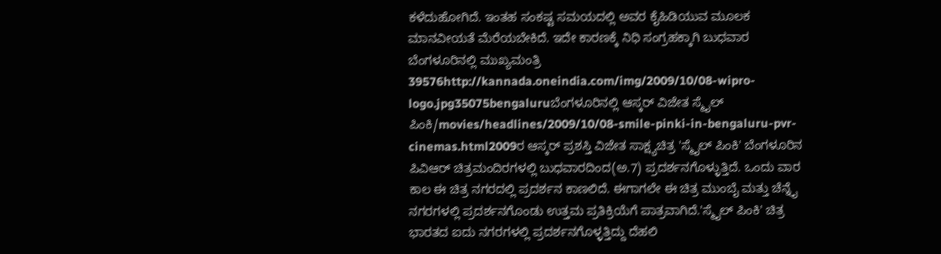ಕಳೆದುಹೋಗಿದೆ. ಇಂತಹ ಸಂಕಷ್ಟ ಸಮಯದಲ್ಲಿ ಅವರ ಕೈಹಿಡಿಯುವ ಮೂಲಕ ಮಾನವೀಯತೆ ಮೆರೆಯಬೇಕಿದೆ. ಇದೇ ಕಾರಣಕ್ಕೆ ನಿಧಿ ಸಂಗ್ರಹಕ್ಕಾಗಿ ಬುಧವಾರ ಬೆಂಗಳೂರಿನಲ್ಲಿ ಮುಖ್ಯಮಂತ್ರಿ 39576http://kannada.oneindia.com/img/2009/10/08-wipro-logo.jpg35075bengaluruಬೆಂಗಳೂರಿನಲ್ಲಿ ಆಸ್ಕರ್ ವಿಜೇತ ಸ್ಮೈಲ್ ಪಿಂಕಿ/movies/headlines/2009/10/08-smile-pinki-in-bengaluru-pvr-cinemas.html2009ರ ಆಸ್ಕರ್ ಪ್ರಶಸ್ತಿ ವಿಜೇತ ಸಾಕ್ಷ್ಯಚಿತ್ರ 'ಸ್ಮೈಲ್ ಪಿಂಕಿ' ಬೆಂಗಳೂರಿನ ಪಿವಿಆರ್ ಚಿತ್ರಮಂದಿರಗಳಲ್ಲಿ ಬುಧವಾರದಿಂದ(ಅ.7) ಪ್ರದರ್ಶನಗೊಳ್ಳುತ್ತಿದೆ. ಒಂದು ವಾರ ಕಾಲ ಈ ಚಿತ್ರ ನಗರದಲ್ಲಿ ಪ್ರದರ್ಶನ ಕಾಣಲಿದೆ. ಈಗಾಗಲೇ ಈ ಚಿತ್ರ ಮುಂಬೈ ಮತ್ತು ಚೆನ್ನೈ ನಗರಗಳಲ್ಲಿ ಪ್ರದರ್ಶನಗೊಂಡು ಉತ್ತಮ ಪ್ರತಿಕ್ರಿಯೆಗೆ ಪಾತ್ರವಾಗಿದೆ.'ಸ್ಮೈಲ್ ಪಿಂಕಿ' ಚಿತ್ರ ಭಾರತದ ಐದು ನಗರಗಳಲ್ಲಿ ಪ್ರದರ್ಶನಗೊಳ್ಳತ್ತಿದ್ದು ದೆಹಲಿ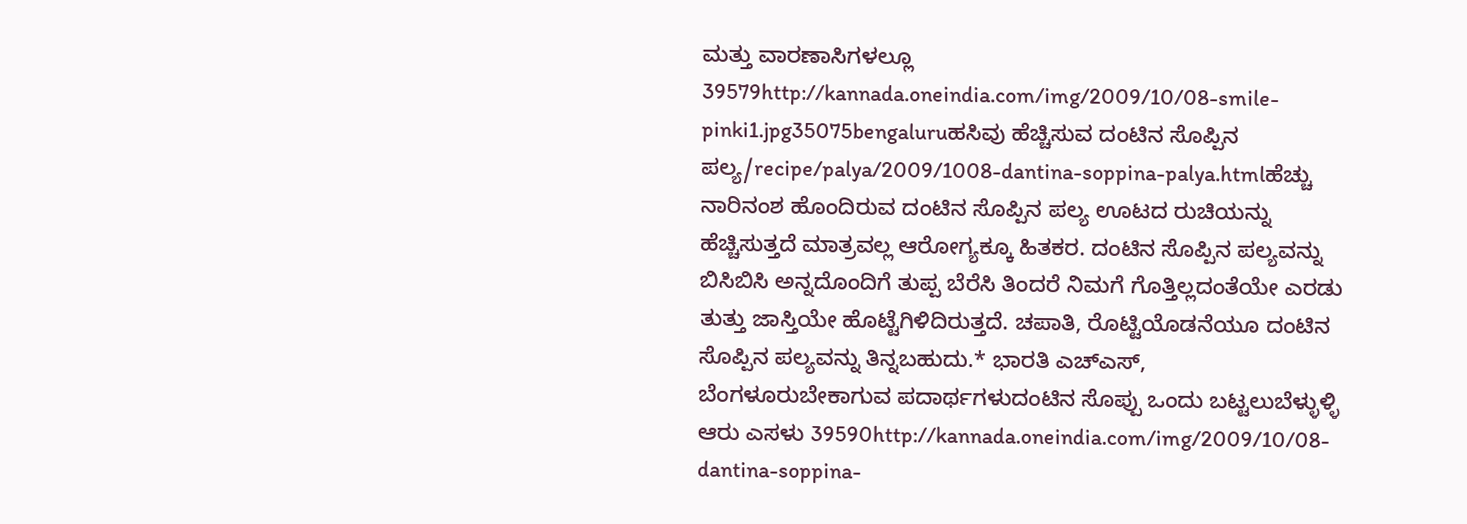ಮತ್ತು ವಾರಣಾಸಿಗಳಲ್ಲೂ 39579http://kannada.oneindia.com/img/2009/10/08-smile-pinki1.jpg35075bengaluruಹಸಿವು ಹೆಚ್ಚಿಸುವ ದಂಟಿನ ಸೊಪ್ಪಿನ ಪಲ್ಯ/recipe/palya/2009/1008-dantina-soppina-palya.htmlಹೆಚ್ಚು ನಾರಿನಂಶ ಹೊಂದಿರುವ ದಂಟಿನ ಸೊಪ್ಪಿನ ಪಲ್ಯ ಊಟದ ರುಚಿಯನ್ನು ಹೆಚ್ಚಿಸುತ್ತದೆ ಮಾತ್ರವಲ್ಲ ಆರೋಗ್ಯಕ್ಕೂ ಹಿತಕರ. ದಂಟಿನ ಸೊಪ್ಪಿನ ಪಲ್ಯವನ್ನು ಬಿಸಿಬಿಸಿ ಅನ್ನದೊಂದಿಗೆ ತುಪ್ಪ ಬೆರೆಸಿ ತಿಂದರೆ ನಿಮಗೆ ಗೊತ್ತಿಲ್ಲದಂತೆಯೇ ಎರಡು ತುತ್ತು ಜಾಸ್ತಿಯೇ ಹೊಟ್ಟೆಗಿಳಿದಿರುತ್ತದೆ. ಚಪಾತಿ, ರೊಟ್ಟಿಯೊಡನೆಯೂ ದಂಟಿನ ಸೊಪ್ಪಿನ ಪಲ್ಯವನ್ನು ತಿನ್ನಬಹುದು.* ಭಾರತಿ ಎಚ್ಎಸ್, ಬೆಂಗಳೂರುಬೇಕಾಗುವ ಪದಾರ್ಥಗಳುದಂಟಿನ ಸೊಪ್ಪು ಒಂದು ಬಟ್ಟಲುಬೆಳ್ಳುಳ್ಳಿ ಆರು ಎಸಳು 39590http://kannada.oneindia.com/img/2009/10/08-dantina-soppina-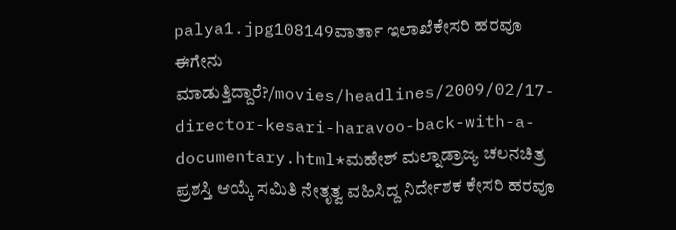palya1.jpg108149ವಾರ್ತಾ ಇಲಾಖೆಕೇಸರಿ ಹರವೂ ಈಗೇನು ಮಾಡುತ್ತಿದ್ದಾರೆ?/movies/headlines/2009/02/17-director-kesari-haravoo-back-with-a-documentary.html*ಮಹೇಶ್ ಮಲ್ನಾಡ್ರಾಜ್ಯ ಚಲನಚಿತ್ರ ಪ್ರಶಸ್ತಿ ಆಯ್ಕೆ ಸಮಿತಿ ನೇತೃತ್ವ ವಹಿಸಿದ್ದ ನಿರ್ದೇಶಕ ಕೇಸರಿ ಹರವೂ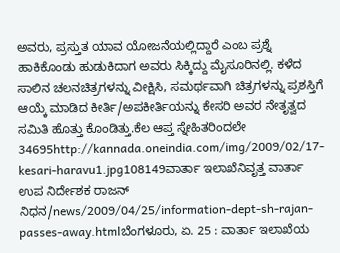ಅವರು, ಪ್ರಸ್ತುತ ಯಾವ ಯೋಜನೆಯಲ್ಲಿದ್ದಾರೆ ಎಂಬ ಪ್ರಶ್ನೆ ಹಾಕಿಕೊಂಡು ಹುಡುಕಿದಾಗ ಅವರು ಸಿಕ್ಕಿದ್ದು ಮೈಸೂರಿನಲ್ಲಿ. ಕಳೆದ ಸಾಲಿನ ಚಲನಚಿತ್ರಗಳನ್ನು ವೀಕ್ಷಿಸಿ, ಸಮರ್ಥವಾಗಿ ಚಿತ್ರಗಳನ್ನು ಪ್ರಶಸ್ತಿಗೆ ಆಯ್ಕೆ ಮಾಡಿದ ಕೀರ್ತಿ/ಅಪಕೀರ್ತಿಯನ್ನು ಕೇಸರಿ ಅವರ ನೇತೃತ್ವದ ಸಮಿತಿ ಹೊತ್ತು ಕೊಂಡಿತ್ತು.ಕೆಲ ಆಪ್ತ ಸ್ನೇಹಿತರಿಂದಲೇ 34695http://kannada.oneindia.com/img/2009/02/17-kesari-haravu1.jpg108149ವಾರ್ತಾ ಇಲಾಖೆನಿವೃತ್ತ ವಾರ್ತಾ ಉಪ ನಿರ್ದೇಶಕ ರಾಜನ್ ನಿಧನ/news/2009/04/25/information-dept-sh-rajan-passes-away.htmlಬೆಂಗಳೂರು, ಏ. 25 : ವಾರ್ತಾ ಇಲಾಖೆಯ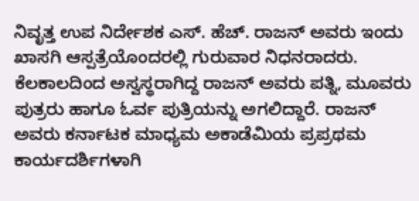ನಿವೃತ್ತ ಉಪ ನಿರ್ದೇಶಕ ಎಸ್. ಹೆಚ್. ರಾಜನ್ ಅವರು ಇಂದು ಖಾಸಗಿ ಆಸ್ಪತ್ರೆಯೊಂದರಲ್ಲಿ ಗುರುವಾರ ನಿಧನರಾದರು. ಕೆಲಕಾಲದಿಂದ ಅಸ್ವಸ್ಥರಾಗಿದ್ದ ರಾಜನ್ ಅವರು ಪತ್ನಿ, ಮೂವರು ಪುತ್ರರು ಹಾಗೂ ಓರ್ವ ಪುತ್ರಿಯನ್ನು ಅಗಲಿದ್ದಾರೆ. ರಾಜನ್ ಅವರು ಕರ್ನಾಟಕ ಮಾಧ್ಯಮ ಅಕಾಡೆಮಿಯ ಪ್ರಪ್ರಥಮ ಕಾರ್ಯದರ್ಶಿಗಳಾಗಿ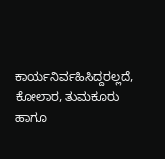ಕಾರ್ಯನಿರ್ವಹಿಸಿದ್ದರಲ್ಲದೆ, ಕೋಲಾರ, ತುಮಕೂರು ಹಾಗೂ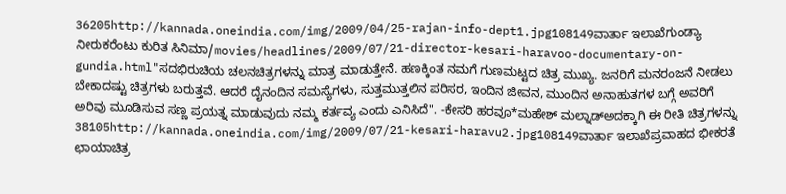36205http://kannada.oneindia.com/img/2009/04/25-rajan-info-dept1.jpg108149ವಾರ್ತಾ ಇಲಾಖೆಗುಂಡ್ಯಾ ನೀರುಕರೆಂಟು ಕುರಿತ ಸಿನಿಮಾ/movies/headlines/2009/07/21-director-kesari-haravoo-documentary-on-gundia.html"ಸದಭಿರುಚಿಯ ಚಲನಚಿತ್ರಗಳನ್ನು ಮಾತ್ರ ಮಾಡುತ್ತೇನೆ. ಹಣಕ್ಕಿಂತ ನಮಗೆ ಗುಣಮಟ್ಟದ ಚಿತ್ರ ಮುಖ್ಯ. ಜನರಿಗೆ ಮನರಂಜನೆ ನೀಡಲು ಬೇಕಾದಷ್ಟು ಚಿತ್ರಗಳು ಬರುತ್ತವೆ. ಆದರೆ ದೈನಂದಿನ ಸಮಸ್ಯೆಗಳು, ಸುತ್ತಮುತ್ತಲಿನ ಪರಿಸರ, ಇಂದಿನ ಜೀವನ, ಮುಂದಿನ ಅನಾಹುತಗಳ ಬಗ್ಗೆ ಅವರಿಗೆ ಅರಿವು ಮೂಡಿಸುವ ಸಣ್ಣ ಪ್ರಯತ್ನ ಮಾಡುವುದು ನಮ್ಮ ಕರ್ತವ್ಯ ಎಂದು ಎನಿಸಿದೆ". -ಕೇಸರಿ ಹರವೂ*ಮಹೇಶ್ ಮಲ್ನಾಡ್ಅದಕ್ಕಾಗಿ ಈ ರೀತಿ ಚಿತ್ರಗಳನ್ನು 38105http://kannada.oneindia.com/img/2009/07/21-kesari-haravu2.jpg108149ವಾರ್ತಾ ಇಲಾಖೆಪ್ರವಾಹದ ಭೀಕರತೆ ಛಾಯಾಚಿತ್ರ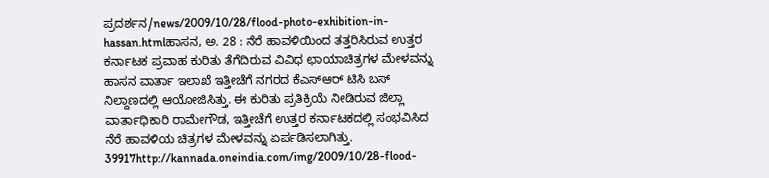ಪ್ರದರ್ಶನ/news/2009/10/28/flood-photo-exhibition-in-hassan.htmlಹಾಸನ, ಅ. 28 : ನೆರೆ ಹಾವಳಿಯಿಂದ ತತ್ತರಿಸಿರುವ ಉತ್ತರ ಕರ್ನಾಟಕ ಪ್ರವಾಹ ಕುರಿತು ತೆಗೆದಿರುವ ವಿವಿಧ ಛಾಯಾಚಿತ್ರಗಳ ಮೇಳವನ್ನು ಹಾಸನ ವಾರ್ತಾ ಇಲಾಖೆ ಇತ್ತೀಚೆಗೆ ನಗರದ ಕೆಎಸ್ಆರ್ ಟಿಸಿ ಬಸ್ ನಿಲ್ದಾಣದಲ್ಲಿ ಆಯೋಜಿಸಿತ್ತು. ಈ ಕುರಿತು ಪ್ರತಿಕ್ರಿಯೆ ನೀಡಿರುವ ಜಿಲ್ಲಾ ವಾರ್ತಾಧಿಕಾರಿ ರಾಮೇಗೌಡ, ಇತ್ತೀಚೆಗೆ ಉತ್ತರ ಕರ್ನಾಟಕದಲ್ಲಿ ಸಂಭವಿಸಿದ ನೆರೆ ಹಾವಳಿಯ ಚಿತ್ರಗಳ ಮೇಳವನ್ನು ಏರ್ಪಡಿಸಲಾಗಿತ್ತು. 39917http://kannada.oneindia.com/img/2009/10/28-flood-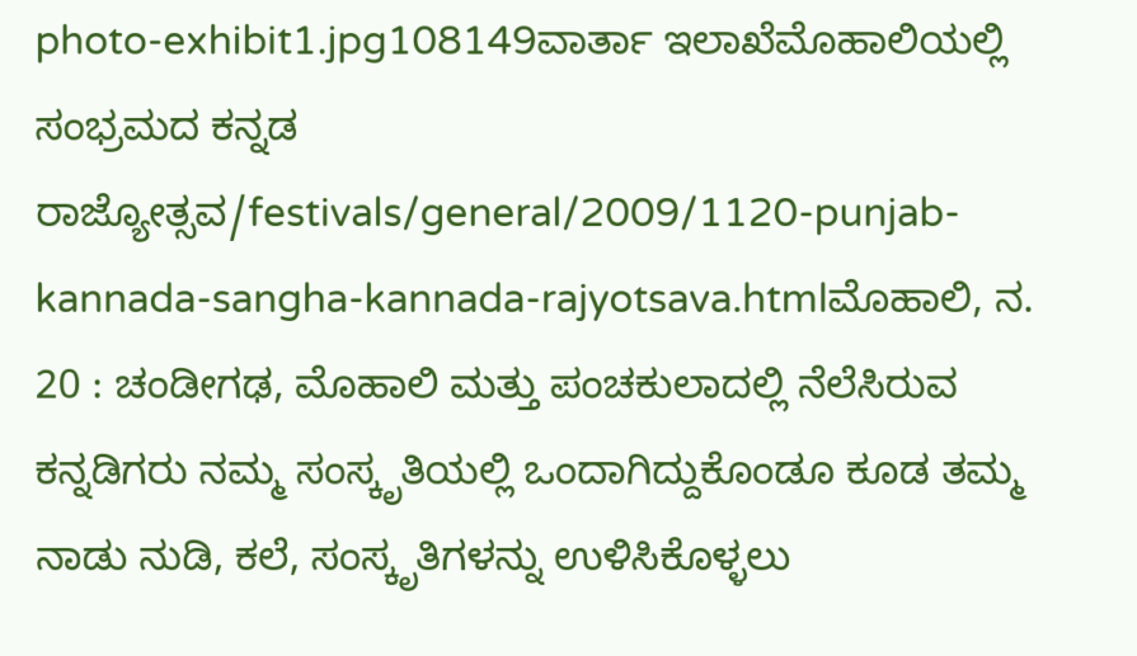photo-exhibit1.jpg108149ವಾರ್ತಾ ಇಲಾಖೆಮೊಹಾಲಿಯಲ್ಲಿ ಸಂಭ್ರಮದ ಕನ್ನಡ ರಾಜ್ಯೋತ್ಸವ/festivals/general/2009/1120-punjab-kannada-sangha-kannada-rajyotsava.htmlಮೊಹಾಲಿ, ನ. 20 : ಚಂಡೀಗಢ, ಮೊಹಾಲಿ ಮತ್ತು ಪಂಚಕುಲಾದಲ್ಲಿ ನೆಲೆಸಿರುವ ಕನ್ನಡಿಗರು ನಮ್ಮ ಸಂಸ್ಕೃತಿಯಲ್ಲಿ ಒಂದಾಗಿದ್ದುಕೊಂಡೂ ಕೂಡ ತಮ್ಮ ನಾಡು ನುಡಿ, ಕಲೆ, ಸಂಸ್ಕೃತಿಗಳನ್ನು ಉಳಿಸಿಕೊಳ್ಳಲು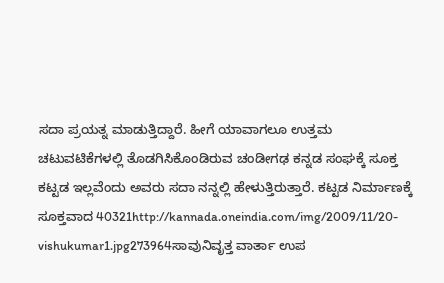ಸದಾ ಪ್ರಯತ್ನ ಮಾಡುತ್ತಿದ್ದಾರೆ. ಹೀಗೆ ಯಾವಾಗಲೂ ಉತ್ತಮ ಚಟುವಟಿಕೆಗಳಲ್ಲಿ ತೊಡಗಿಸಿಕೊಂಡಿರುವ ಚಂಡೀಗಢ ಕನ್ನಡ ಸಂಘಕ್ಕೆ ಸೂಕ್ತ ಕಟ್ಟಡ ಇಲ್ಲವೆಂದು ಅವರು ಸದಾ ನನ್ನಲ್ಲಿ ಹೇಳುತ್ತಿರುತ್ತಾರೆ. ಕಟ್ಟಡ ನಿರ್ಮಾಣಕ್ಕೆ ಸೂಕ್ತವಾದ 40321http://kannada.oneindia.com/img/2009/11/20-vishukumar1.jpg273964ಸಾವುನಿವೃತ್ತ ವಾರ್ತಾ ಉಪ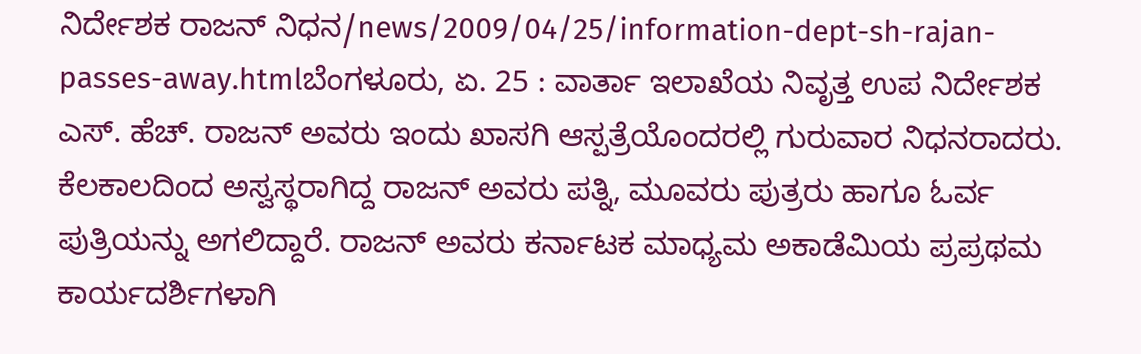ನಿರ್ದೇಶಕ ರಾಜನ್ ನಿಧನ/news/2009/04/25/information-dept-sh-rajan-passes-away.htmlಬೆಂಗಳೂರು, ಏ. 25 : ವಾರ್ತಾ ಇಲಾಖೆಯ ನಿವೃತ್ತ ಉಪ ನಿರ್ದೇಶಕ ಎಸ್. ಹೆಚ್. ರಾಜನ್ ಅವರು ಇಂದು ಖಾಸಗಿ ಆಸ್ಪತ್ರೆಯೊಂದರಲ್ಲಿ ಗುರುವಾರ ನಿಧನರಾದರು. ಕೆಲಕಾಲದಿಂದ ಅಸ್ವಸ್ಥರಾಗಿದ್ದ ರಾಜನ್ ಅವರು ಪತ್ನಿ, ಮೂವರು ಪುತ್ರರು ಹಾಗೂ ಓರ್ವ ಪುತ್ರಿಯನ್ನು ಅಗಲಿದ್ದಾರೆ. ರಾಜನ್ ಅವರು ಕರ್ನಾಟಕ ಮಾಧ್ಯಮ ಅಕಾಡೆಮಿಯ ಪ್ರಪ್ರಥಮ ಕಾರ್ಯದರ್ಶಿಗಳಾಗಿ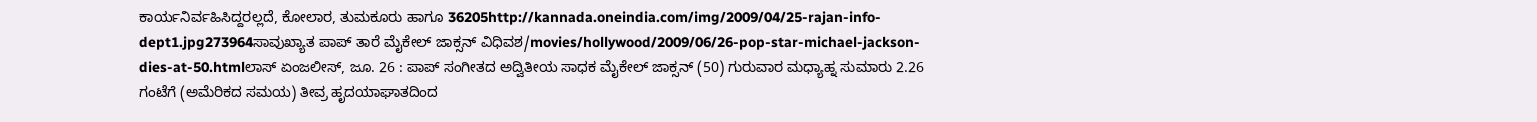ಕಾರ್ಯನಿರ್ವಹಿಸಿದ್ದರಲ್ಲದೆ, ಕೋಲಾರ, ತುಮಕೂರು ಹಾಗೂ 36205http://kannada.oneindia.com/img/2009/04/25-rajan-info-dept1.jpg273964ಸಾವುಖ್ಯಾತ ಪಾಪ್ ತಾರೆ ಮೈಕೇಲ್ ಜಾಕ್ಸನ್ ವಿಧಿವಶ/movies/hollywood/2009/06/26-pop-star-michael-jackson-dies-at-50.htmlಲಾಸ್ ಏಂಜಲೀಸ್, ಜೂ. 26 : ಪಾಪ್ ಸಂಗೀತದ ಅದ್ವಿತೀಯ ಸಾಧಕ ಮೈಕೇಲ್ ಜಾಕ್ಸನ್ (50) ಗುರುವಾರ ಮಧ್ಯಾಹ್ನ ಸುಮಾರು 2.26 ಗಂಟೆಗೆ (ಅಮೆರಿಕದ ಸಮಯ) ತೀವ್ರ ಹೃದಯಾಘಾತದಿಂದ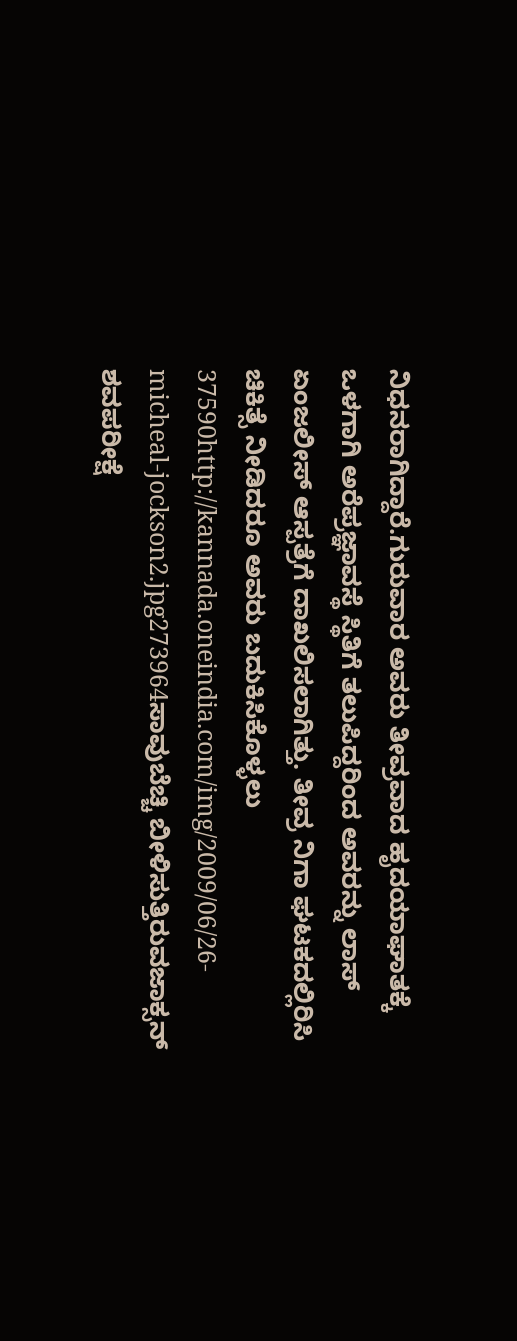ನಿಧನರಾಗಿದ್ದಾರೆ.ಗುರುವಾರ ಅವರು ತೀವ್ರವಾದ ಹೃದಯಾಘಾತಕ್ಕೆ ಒಳಗಾಗಿ ಅರೆಪ್ರಜ್ಞಾವಸ್ಥೆ ಸ್ಥಿತಿಗೆ ತಲುಪಿದ್ದರಿಂದ ಅವರನ್ನು ಲಾಸ್ ಏಂಜಲೀಸ್ ಆಸ್ಪತ್ರೆಗೆ ದಾಖಲಿಸಲಾಗಿತ್ತು. ತೀವ್ರ ನಿಗಾ ಘಟಕದಲ್ಲಿರಿಸಿ ಚಿಕಿತ್ಸೆ ನೀಡಿದರೂ ಅವರು ಬದುಕಿಸಿಕೊಳ್ಳಲು 37590http://kannada.oneindia.com/img/2009/06/26-micheal-jockson2.jpg273964ಸಾವುಬೆಚ್ಚಿ ಬೀಳಿಸುತ್ತಿರುವಜಾಕ್ಸನ್ ಶವಪರೀಕ್ಷೆ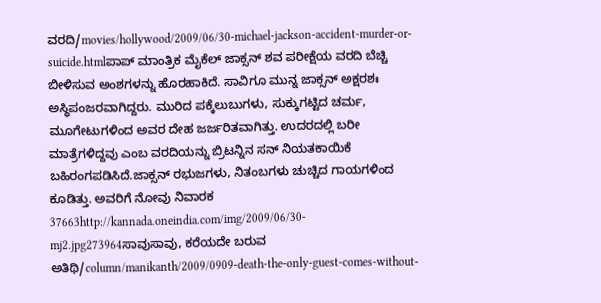ವರದಿ/movies/hollywood/2009/06/30-michael-jackson-accident-murder-or-suicide.htmlಪಾಪ್ ಮಾಂತ್ರಿಕ ಮೈಕೆಲ್ ಜಾಕ್ಸನ್ ಶವ ಪರೀಕ್ಷೆಯ ವರದಿ ಬೆಚ್ಚಿ ಬೀಳಿಸುವ ಅಂಶಗಳನ್ನು ಹೊರಹಾಕಿದೆ. ಸಾವಿಗೂ ಮುನ್ನ ಜಾಕ್ಸನ್ ಅಕ್ಷರಶಃ ಅಸ್ಥಿಪಂಜರವಾಗಿದ್ದರು. ಮುರಿದ ಪಕ್ಕೆಲುಬುಗಳು, ಸುಕ್ಕುಗಟ್ಟಿದ ಚರ್ಮ, ಮೂಗೇಟುಗಳಿಂದ ಅವರ ದೇಹ ಜರ್ಜರಿತವಾಗಿತ್ತು. ಉದರದಲ್ಲಿ ಬರೀ ಮಾತ್ರೆಗಳಿದ್ದವು ಎಂಬ ವರದಿಯನ್ನು ಬ್ರಿಟನ್ನಿನ ಸನ್ ನಿಯತಕಾಯಿಕೆ ಬಹಿರಂಗಪಡಿಸಿದೆ.ಜಾಕ್ಸನ್ ರಭುಜಗಳು, ನಿತಂಬಗಳು ಚುಚ್ಚಿದ ಗಾಯಗಳಿಂದ ಕೂಡಿತ್ತು. ಅವರಿಗೆ ನೋವು ನಿವಾರಕ 37663http://kannada.oneindia.com/img/2009/06/30-mj2.jpg273964ಸಾವುಸಾವು, ಕರೆಯದೇ ಬರುವ ಅತಿಥಿ/column/manikanth/2009/0909-death-the-only-guest-comes-without-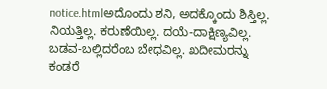notice.htmlಅದೊಂದು ಶನಿ, ಅದಕ್ಕೊಂದು ಶಿಸ್ತಿಲ್ಲ. ನಿಯತ್ತಿಲ್ಲ. ಕರುಣೆಯಿಲ್ಲ. ದಯೆ-ದಾಕ್ಷಿಣ್ಯವಿಲ್ಲ. ಬಡವ-ಬಲ್ಲಿದರೆಂಬ ಬೇಧವಿಲ್ಲ. ಖದೀಮರನ್ನು ಕಂಡರೆ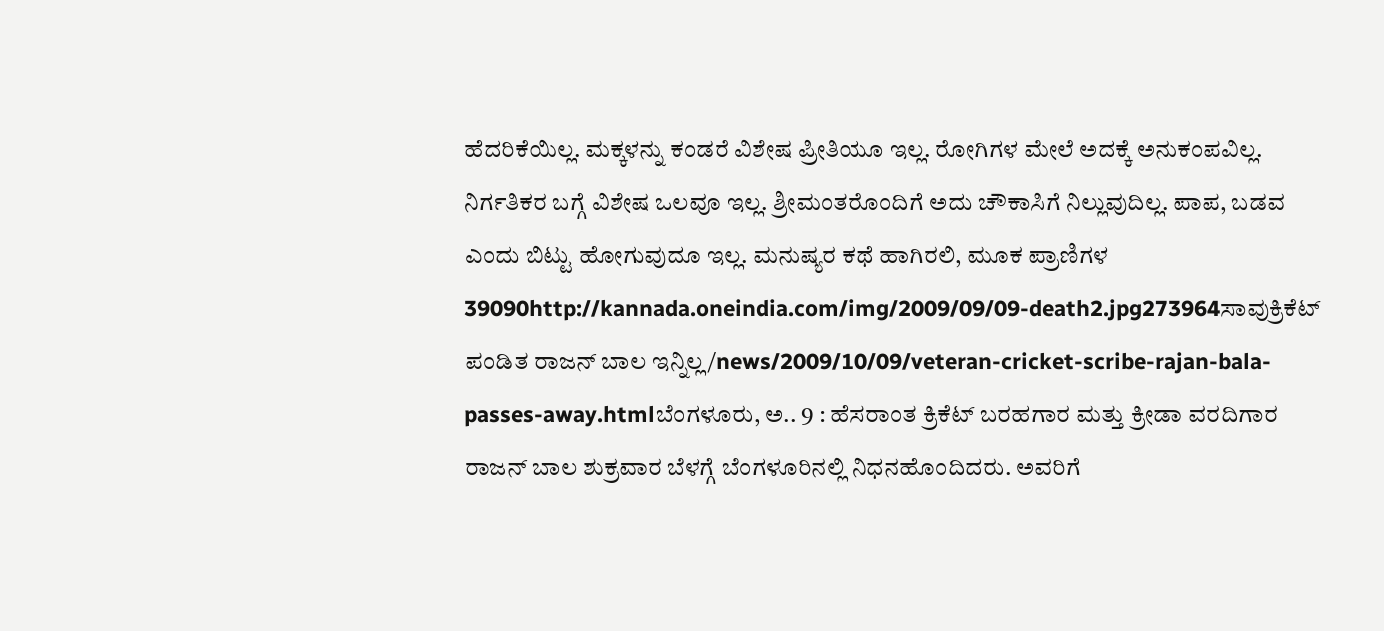ಹೆದರಿಕೆಯಿಲ್ಲ. ಮಕ್ಕಳನ್ನು ಕಂಡರೆ ವಿಶೇಷ ಪ್ರೀತಿಯೂ ಇಲ್ಲ. ರೋಗಿಗಳ ಮೇಲೆ ಅದಕ್ಕೆ ಅನುಕಂಪವಿಲ್ಲ. ನಿರ್ಗತಿಕರ ಬಗ್ಗೆ ವಿಶೇಷ ಒಲವೂ ಇಲ್ಲ. ಶ್ರೀಮಂತರೊಂದಿಗೆ ಅದು ಚೌಕಾಸಿಗೆ ನಿಲ್ಲುವುದಿಲ್ಲ. ಪಾಪ, ಬಡವ ಎಂದು ಬಿಟ್ಟು ಹೋಗುವುದೂ ಇಲ್ಲ. ಮನುಷ್ಯರ ಕಥೆ ಹಾಗಿರಲಿ, ಮೂಕ ಪ್ರಾಣಿಗಳ 39090http://kannada.oneindia.com/img/2009/09/09-death2.jpg273964ಸಾವುಕ್ರಿಕೆಟ್ ಪಂಡಿತ ರಾಜನ್ ಬಾಲ ಇನ್ನಿಲ್ಲ/news/2009/10/09/veteran-cricket-scribe-rajan-bala-passes-away.htmlಬೆಂಗಳೂರು, ಅ.. 9 : ಹೆಸರಾಂತ ಕ್ರಿಕೆಟ್ ಬರಹಗಾರ ಮತ್ತು ಕ್ರೀಡಾ ವರದಿಗಾರ ರಾಜನ್ ಬಾಲ ಶುಕ್ರವಾರ ಬೆಳಗ್ಗೆ ಬೆಂಗಳೂರಿನಲ್ಲಿ ನಿಧನಹೊಂದಿದರು. ಅವರಿಗೆ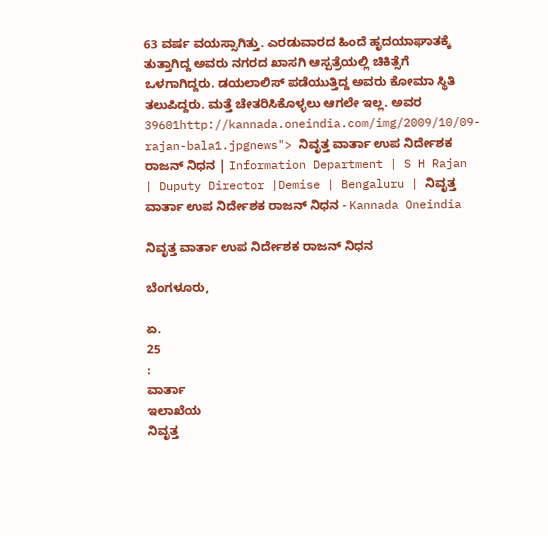63 ವರ್ಷ ವಯಸ್ಸಾಗಿತ್ತು. ಎರಡುವಾರದ ಹಿಂದೆ ಹೃದಯಾಘಾತಕ್ಕೆ ತುತ್ತಾಗಿದ್ದ ಅವರು ನಗರದ ಖಾಸಗಿ ಆಸ್ಪತ್ರೆಯಲ್ಲಿ ಚಿಕಿತ್ಸೆಗೆ ಒಳಗಾಗಿದ್ದರು. ಡಯಲಾಲಿಸ್ ಪಡೆಯುತ್ತಿದ್ದ ಅವರು ಕೋಮಾ ಸ್ಥಿತಿ ತಲುಪಿದ್ದರು. ಮತ್ತೆ ಚೇತರಿಸಿಕೊಳ್ಳಲು ಆಗಲೇ ಇಲ್ಲ. ಅವರ 39601http://kannada.oneindia.com/img/2009/10/09-rajan-bala1.jpgnews"> ನಿವೃತ್ತ ವಾರ್ತಾ ಉಪ ನಿರ್ದೇಶಕ ರಾಜನ್ ನಿಧನ | Information Department | S H Rajan | Duputy Director |Demise | Bengaluru | ನಿವೃತ್ತ ವಾರ್ತಾ ಉಪ ನಿರ್ದೇಶಕ ರಾಜನ್ ನಿಧನ - Kannada Oneindia

ನಿವೃತ್ತ ವಾರ್ತಾ ಉಪ ನಿರ್ದೇಶಕ ರಾಜನ್ ನಿಧನ

ಬೆಂಗಳೂರು,

ಏ.
25
:
ವಾರ್ತಾ
ಇಲಾಖೆಯ
ನಿವೃತ್ತ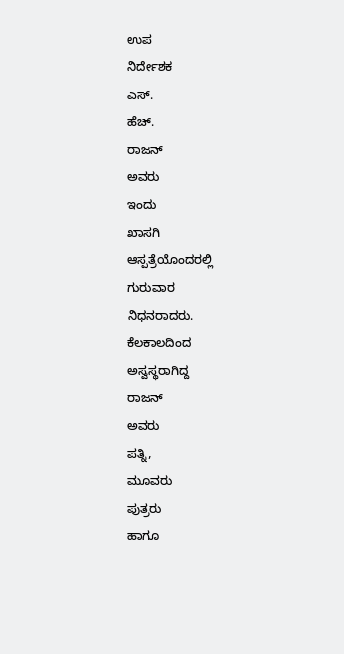ಉಪ
ನಿರ್ದೇಶಕ
ಎಸ್.
ಹೆಚ್.
ರಾಜನ್
ಅವರು
ಇಂದು
ಖಾಸಗಿ
ಆಸ್ಪತ್ರೆಯೊಂದರಲ್ಲಿ
ಗುರುವಾರ
ನಿಧನರಾದರು.
ಕೆಲಕಾಲದಿಂದ
ಅಸ್ವಸ್ಥರಾಗಿದ್ದ
ರಾಜನ್
ಅವರು
ಪತ್ನಿ,
ಮೂವರು
ಪುತ್ರರು
ಹಾಗೂ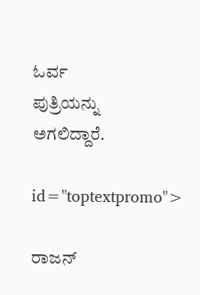ಓರ್ವ
ಪುತ್ರಿಯನ್ನು
ಅಗಲಿದ್ದಾರೆ.

id="toptextpromo">

ರಾಜನ್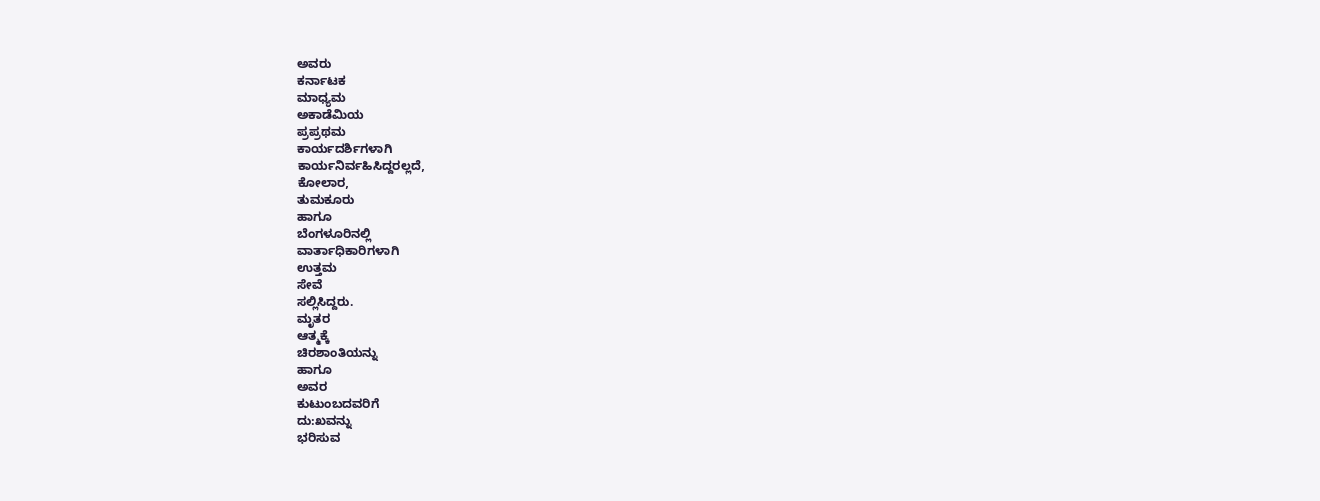ಅವರು
ಕರ್ನಾಟಕ
ಮಾಧ್ಯಮ
ಅಕಾಡೆಮಿಯ
ಪ್ರಪ್ರಥಮ
ಕಾರ್ಯದರ್ಶಿಗಳಾಗಿ
ಕಾರ್ಯನಿರ್ವಹಿಸಿದ್ದರಲ್ಲದೆ,
ಕೋಲಾರ,
ತುಮಕೂರು
ಹಾಗೂ
ಬೆಂಗಳೂರಿನಲ್ಲಿ
ವಾರ್ತಾಧಿಕಾರಿಗಳಾಗಿ
ಉತ್ತಮ
ಸೇವೆ
ಸಲ್ಲಿಸಿದ್ದರು.
ಮೃತರ
ಆತ್ಮಕ್ಕೆ
ಚಿರಶಾಂತಿಯನ್ನು
ಹಾಗೂ
ಅವರ
ಕುಟುಂಬದವರಿಗೆ
ದು:ಖವನ್ನು
ಭರಿಸುವ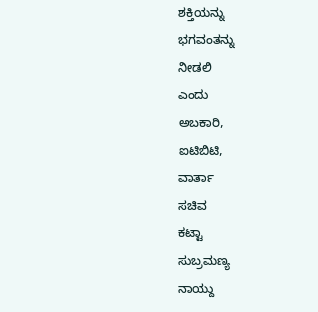ಶಕ್ತಿಯನ್ನು
ಭಗವಂತನ್ನು
ನೀಡಲಿ
ಎಂದು
ಅಬಕಾರಿ,
ಐಟಿಬಿಟಿ,
ವಾರ್ತಾ
ಸಚಿವ
ಕಟ್ಟಾ
ಸುಬ್ರಮಣ್ಯ
ನಾಯ್ದು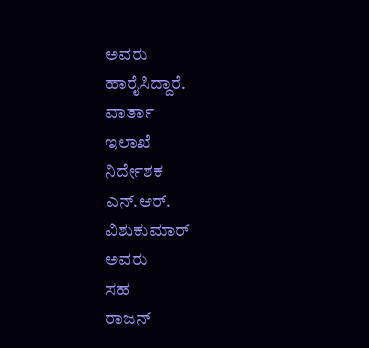ಅವರು
ಹಾರೈಸಿದ್ದಾರೆ.
ವಾರ್ತಾ
ಇಲಾಖೆ
ನಿರ್ದೇಶಕ
ಎನ್.ಆರ್.
ವಿಶುಕುಮಾರ್
ಅವರು
ಸಹ
ರಾಜನ್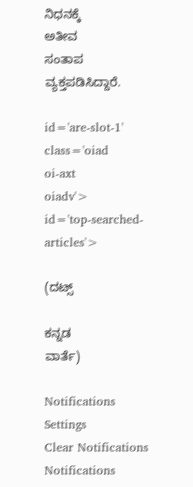ನಿಧನಕ್ಕೆ
ಅತೀವ
ಸಂತಾಪ
ವ್ಯಕ್ತಪಡಿಸಿದ್ದಾರೆ.

id='are-slot-1'
class='oiad
oi-axt
oiadv'>
id='top-searched-articles'>

(ದಟ್ಸ್

ಕನ್ನಡ
ವಾರ್ತೆ)

Notifications
Settings
Clear Notifications
Notifications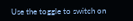Use the toggle to switch on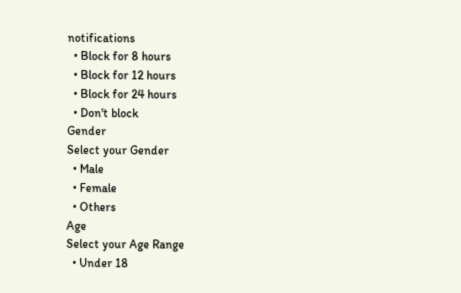notifications
  • Block for 8 hours
  • Block for 12 hours
  • Block for 24 hours
  • Don't block
Gender
Select your Gender
  • Male
  • Female
  • Others
Age
Select your Age Range
  • Under 18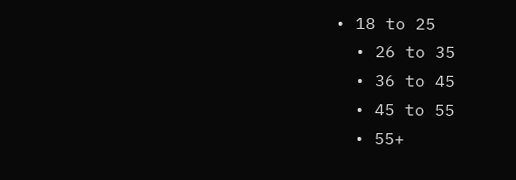• 18 to 25
  • 26 to 35
  • 36 to 45
  • 45 to 55
  • 55+